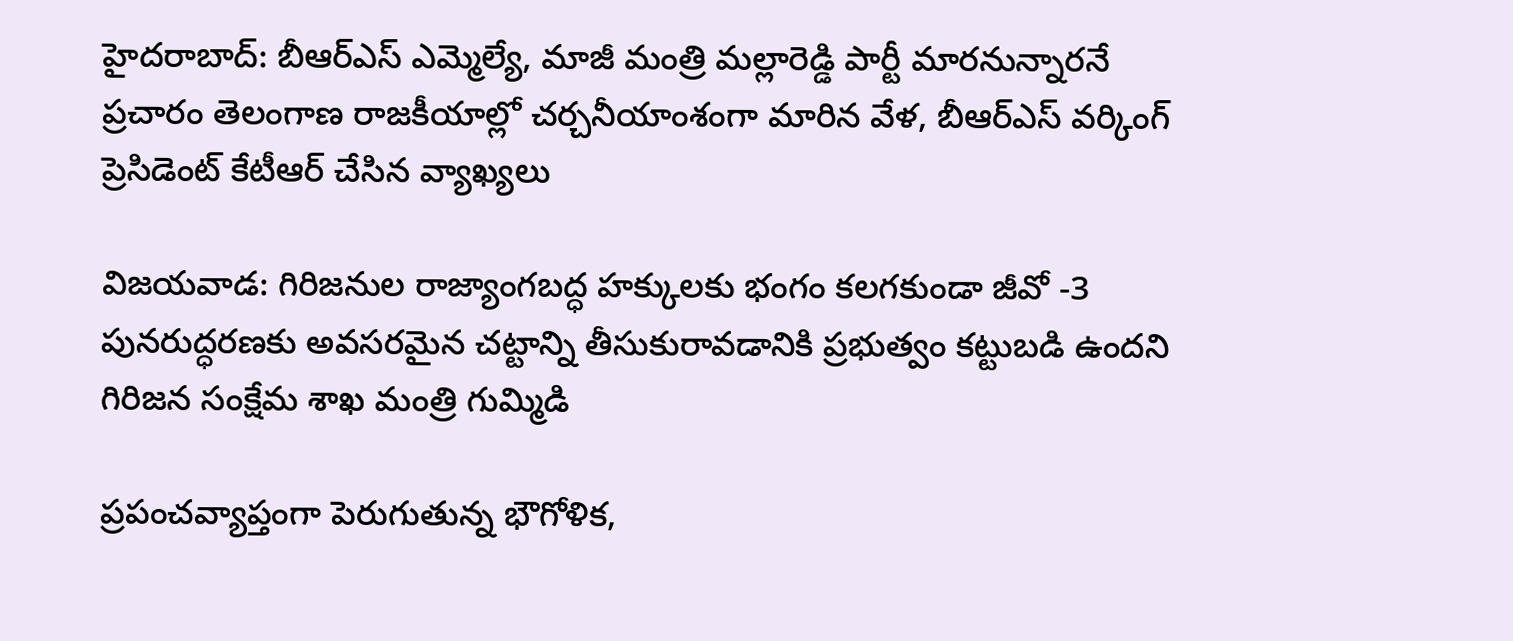హైదరాబాద్: బీఆర్ఎస్ ఎమ్మెల్యే, మాజీ మంత్రి మల్లారెడ్డి పార్టీ మారనున్నారనే ప్రచారం తెలంగాణ రాజకీయాల్లో చర్చనీయాంశంగా మారిన వేళ, బీఆర్ఎస్ వర్కింగ్ ప్రెసిడెంట్ కేటీఆర్ చేసిన వ్యాఖ్యలు

విజయవాడ: గిరిజనుల రాజ్యాంగబద్ధ హక్కులకు భంగం కలగకుండా జీవో -3 పునరుద్ధరణకు అవసరమైన చట్టాన్ని తీసుకురావడానికి ప్రభుత్వం కట్టుబడి ఉందని గిరిజన సంక్షేమ శాఖ మంత్రి గుమ్మిడి

ప్రపంచవ్యాప్తంగా పెరుగుతున్న భౌగోళిక,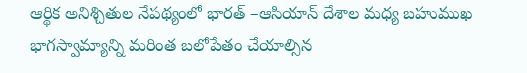ఆర్థిక అనిశ్చితుల నేపథ్యంలో భారత్ –ఆసియాన్ దేశాల మధ్య బహుముఖ భాగస్వామ్యాన్ని మరింత బలోపేతం చేయాల్సిన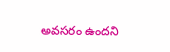అవసరం ఉందని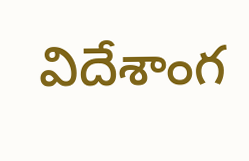విదేశాంగ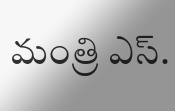మంత్రి ఎస్.